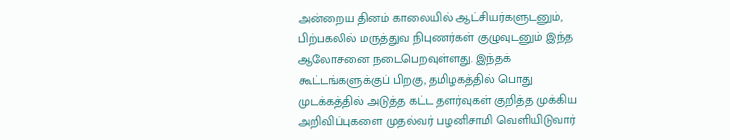அன்றைய தினம் காலையில் ஆட்சியர்களுடனும், பிற்பகலில் மருத்துவ நிபுணர்கள் குழுவுடனும் இந்த ஆலோசனை நடைபெறவுள்ளது. இந்தக் கூட்டங்களுக்குப் பிறகு, தமிழகத்தில் பொது முடக்கத்தில் அடுத்த கட்ட தளர்வுகள் குறித்த முக்கிய அறிவிப்புகளை முதல்வர் பழனிசாமி வெளியிடுவார்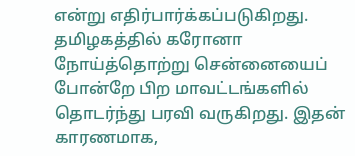என்று எதிர்பார்க்கப்படுகிறது.
தமிழகத்தில் கரோனா நோய்த்தொற்று சென்னையைப் போன்றே பிற மாவட்டங்களில் தொடர்ந்து பரவி வருகிறது. இதன் காரணமாக,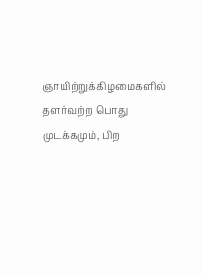ஞாயிற்றுக்கிழமைகளில் தளர்வற்ற பொது முடக்கமும், பிற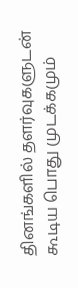தினங்களில் தளர்வுகளுடன் கூடிய பொது முடக்கமும்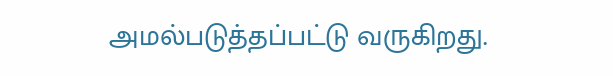அமல்படுத்தப்பட்டு வருகிறது.